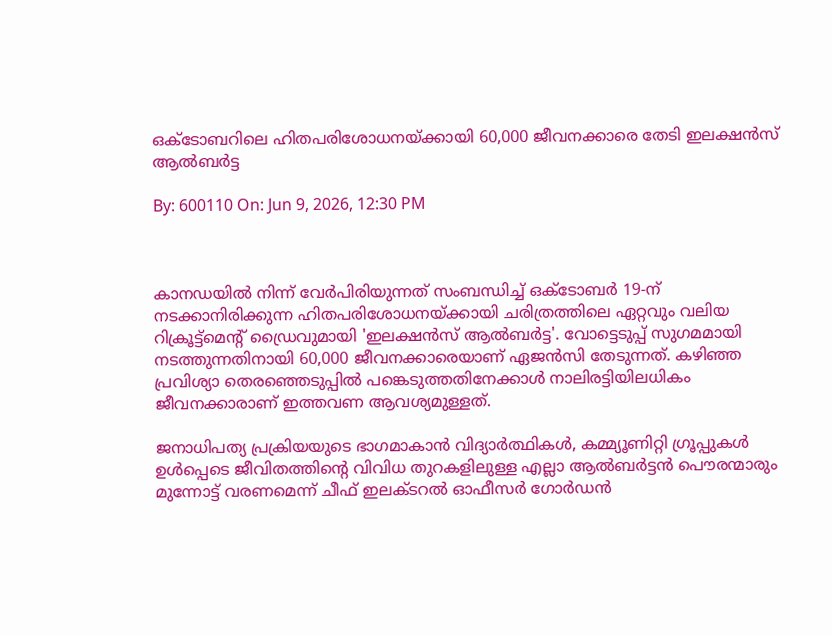ഒക്ടോബറിലെ ഹിതപരിശോധനയ്ക്കായി 60,000 ജീവനക്കാരെ തേടി ഇലക്ഷൻസ് ആൽബർട്ട

By: 600110 On: Jun 9, 2026, 12:30 PM



കാനഡയിൽ നിന്ന് വേർപിരിയുന്നത് സംബന്ധിച്ച് ഒക്ടോബർ 19-ന് നടക്കാനിരിക്കുന്ന ഹിതപരിശോധനയ്ക്കായി ചരിത്രത്തിലെ ഏറ്റവും വലിയ റിക്രൂട്ട്‌മെൻ്റ് ഡ്രൈവുമായി 'ഇലക്ഷൻസ് ആൽബർട്ട'. വോട്ടെടുപ്പ് സുഗമമായി നടത്തുന്നതിനായി 60,000 ജീവനക്കാരെയാണ് ഏജൻസി തേടുന്നത്. കഴിഞ്ഞ പ്രവിശ്യാ തെരഞ്ഞെടുപ്പിൽ പങ്കെടുത്തതിനേക്കാൾ നാലിരട്ടിയിലധികം ജീവനക്കാരാണ് ഇത്തവണ ആവശ്യമുള്ളത്.

ജനാധിപത്യ പ്രക്രിയയുടെ ഭാഗമാകാൻ വിദ്യാർത്ഥികൾ, കമ്മ്യൂണിറ്റി ഗ്രൂപ്പുകൾ ഉൾപ്പെടെ ജീവിതത്തിൻ്റെ വിവിധ തുറകളിലുള്ള എല്ലാ ആൽബർട്ടൻ പൌരന്മാരും മുന്നോട്ട് വരണമെന്ന് ചീഫ് ഇലക്ടറൽ ഓഫീസർ ഗോർഡൻ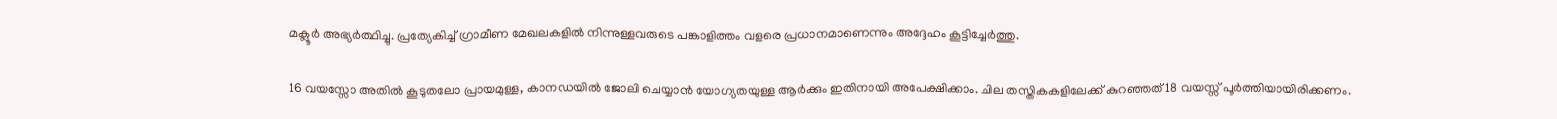മക്ലൂർ അഭ്യർത്ഥിച്ചു. പ്രത്യേകിച്ച് ഗ്രാമീണ മേഖലകളിൽ നിന്നുള്ളവരുടെ പങ്കാളിത്തം വളരെ പ്രധാനമാണെന്നും അദ്ദേഹം കൂട്ടിച്ചേർത്തു.

16 വയസ്സോ അതിൽ കൂടുതലോ പ്രായമുള്ള, കാനഡയിൽ ജോലി ചെയ്യാൻ യോഗ്യതയുള്ള ആർക്കും ഇതിനായി അപേക്ഷിക്കാം. ചില തസ്തികകളിലേക്ക് കുറഞ്ഞത് 18 വയസ്സ് പൂർത്തിയായിരിക്കണം.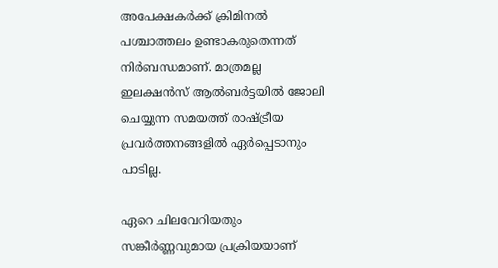അപേക്ഷകർക്ക് ക്രിമിനൽ പശ്ചാത്തലം ഉണ്ടാകരുതെന്നത് നിർബന്ധമാണ്. മാത്രമല്ല ഇലക്ഷൻസ് ആൽബർട്ടയിൽ ജോലി ചെയ്യുന്ന സമയത്ത് രാഷ്ട്രീയ പ്രവർത്തനങ്ങളിൽ ഏർപ്പെടാനും പാടില്ല.

ഏറെ ചിലവേറിയതും സങ്കീർണ്ണവുമായ പ്രക്രിയയാണ്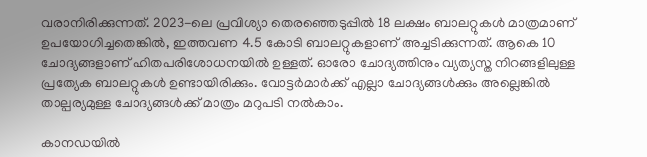വരാനിരിക്കുന്നത്. 2023-ലെ പ്രവിശ്യാ തെരഞ്ഞെടുപ്പിൽ 18 ലക്ഷം ബാലറ്റുകൾ മാത്രമാണ് ഉപയോഗിച്ചതെങ്കിൽ, ഇത്തവണ 4.5 കോടി ബാലറ്റുകളാണ് അച്ചടിക്കുന്നത്. ആകെ 10 ചോദ്യങ്ങളാണ് ഹിതപരിശോധനയിൽ ഉള്ളത്. ഓരോ ചോദ്യത്തിനും വ്യത്യസ്ത നിറങ്ങളിലുള്ള പ്രത്യേക ബാലറ്റുകൾ ഉണ്ടായിരിക്കും. വോട്ടർമാർക്ക് എല്ലാ ചോദ്യങ്ങൾക്കും അല്ലെങ്കിൽ താല്പര്യമുള്ള ചോദ്യങ്ങൾക്ക് മാത്രം മറുപടി നൽകാം.

കാനഡയിൽ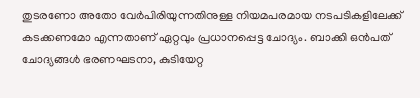തുടരണോ അതോ വേർപിരിയുന്നതിനുള്ള നിയമപരമായ നടപടികളിലേക്ക് കടക്കണമോ എന്നതാണ് ഏറ്റവും പ്രധാനപ്പെട്ട ചോദ്യം. ബാക്കി ഒൻപത് ചോദ്യങ്ങൾ ഭരണഘടനാ, കുടിയേറ്റ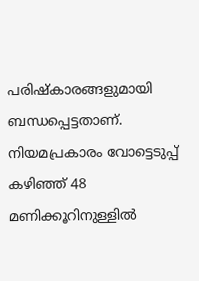പരിഷ്കാരങ്ങളുമായി ബന്ധപ്പെട്ടതാണ്. നിയമപ്രകാരം വോട്ടെടുപ്പ് കഴിഞ്ഞ് 48 മണിക്കൂറിനുള്ളിൽ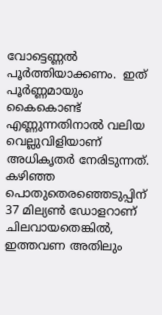വോട്ടെണ്ണൽ പൂർത്തിയാക്കണം.  ഇത് പൂർണ്ണമായും കൈകൊണ്ട്  എണ്ണുന്നതിനാൽ വലിയ വെല്ലുവിളിയാണ് അധികൃതർ നേരിടുന്നത്. കഴിഞ്ഞ പൊതുതെരഞ്ഞെടുപ്പിന് 37 മില്യൺ ഡോളറാണ് ചിലവായതെങ്കിൽ, ഇത്തവണ അതിലും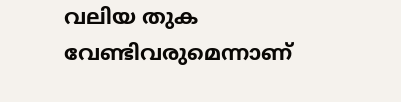വലിയ തുക വേണ്ടിവരുമെന്നാണ്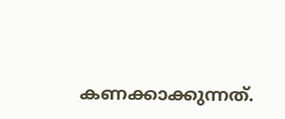കണക്കാക്കുന്നത്.